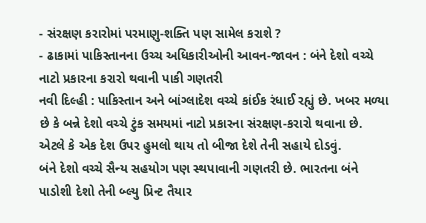- સંરક્ષણ કરારોમાં પરમાણુ-શક્તિ પણ સામેલ કરાશે ?
- ઢાકામાં પાકિસ્તાનના ઉચ્ચ અધિકારીઓની આવન-જાવન : બંને દેશો વચ્ચે નાટો પ્રકારના કરારો થવાની પાકી ગણતરી
નવી દિલ્હી : પાકિસ્તાન અને બાંગ્લાદેશ વચ્ચે કાંઈક રંધાઈ રહ્યું છે. ખબર મળ્યા છે કે બન્ને દેશો વચ્ચે ટુંક સમયમાં નાટો પ્રકારના સંરક્ષણ-કરારો થવાના છે. એટલે કે એક દેશ ઉપર હુમલો થાય તો બીજા દેશે તેની સહાયે દોડવું.
બંને દેશો વચ્ચે સૈન્ય સહયોગ પણ સ્થપાવાની ગણતરી છે. ભારતના બંને પાડોશી દેશો તેની બ્લ્યુ પ્રિન્ટ તૈયાર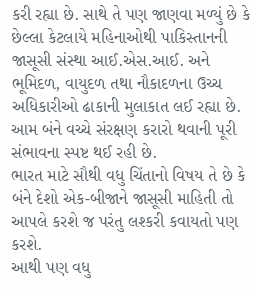કરી રહ્યા છે. સાથે તે પણ જાણવા મળ્યું છે કે છેલ્લા કેટલાયે મહિનાઓથી પાકિસ્તાનની જાસૂસી સંસ્થા આઈ.એસ.આઈ. અને ભૂમિદળ, વાયુદળ તથા નૌકાદળના ઉચ્ચ અધિકારીઓ ઢાકાની મુલાકાત લઈ રહ્યા છે. આમ બંને વચ્ચે સંરક્ષણ કરારો થવાની પૂરી સંભાવના સ્પષ્ટ થઈ રહી છે.
ભારત માટે સૌથી વધુ ચિંતાનો વિષય તે છે કે બંને દેશો એક-બીજાને જાસૂસી માહિતી તો આપલે કરશે જ પરંતુ લશ્કરી કવાયતો પણ કરશે.
આથી પણ વધુ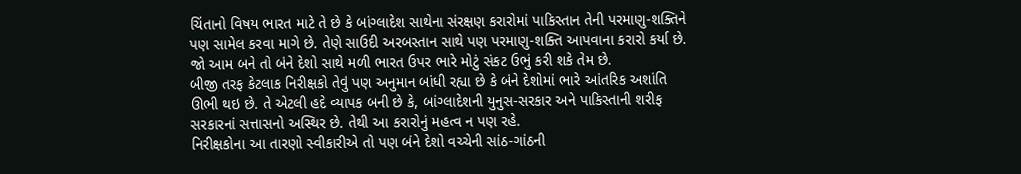ચિંતાનો વિષય ભારત માટે તે છે કે બાંગ્લાદેશ સાથેના સંરક્ષણ કરારોમાં પાકિસ્તાન તેની પરમાણુ-શક્તિને પણ સામેલ કરવા માગે છે. તેણે સાઉદી અરબસ્તાન સાથે પણ પરમાણુ-શક્તિ આપવાના કરારો કર્યા છે. જો આમ બને તો બંને દેશો સાથે મળી ભારત ઉપર ભારે મોટું સંકટ ઉભું કરી શકે તેમ છે.
બીજી તરફ કેટલાક નિરીક્ષકો તેવું પણ અનુમાન બાંધી રહ્યા છે કે બંને દેશોમાં ભારે આંતરિક અશાંતિ ઊભી થઇ છે. તે એટલી હદે વ્યાપક બની છે કે, બાંગ્લાદેશની યુનુસ-સરકાર અને પાકિસ્તાની શરીફ સરકારનાં સત્તાસનો અસ્થિર છે. તેથી આ કરારોનું મહત્વ ન પણ રહે.
નિરીક્ષકોના આ તારણો સ્વીકારીએ તો પણ બંને દેશો વચ્ચેની સાંઠ-ગાંઠની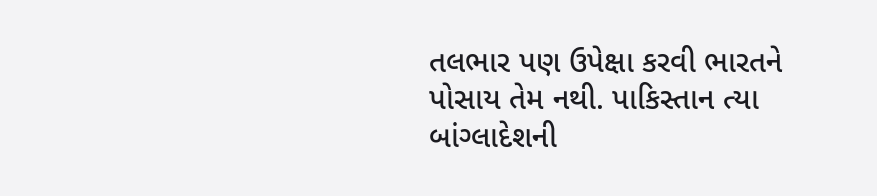તલભાર પણ ઉપેક્ષા કરવી ભારતને પોસાય તેમ નથી. પાકિસ્તાન ત્યા બાંગ્લાદેશની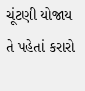ચૂંટણી યોજાય તે પહેતાં કરારો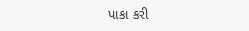પાકા કરી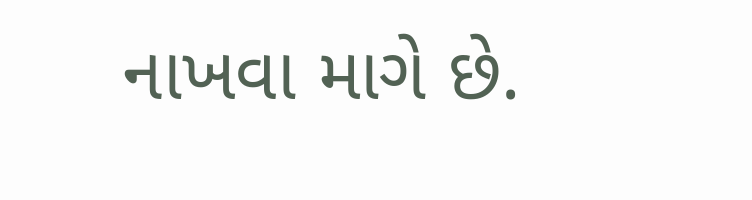નાખવા માગે છે.